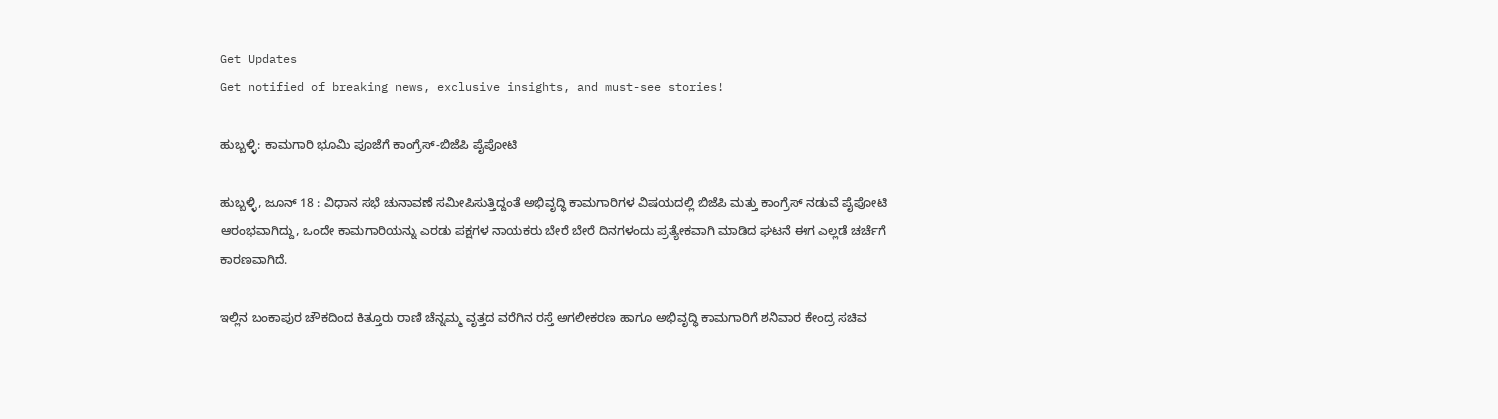Get Updates
Get notified of breaking news, exclusive insights, and must-see stories!

ಹುಬ್ಬಳ್ಳಿ: ಕಾಮಗಾರಿ ಭೂಮಿ ಪೂಜೆಗೆ ಕಾಂಗ್ರೆಸ್-ಬಿಜೆಪಿ ಪೈಪೋಟಿ

ಹುಬ್ಬಳ್ಳಿ, ಜೂನ್ 18 : ವಿಧಾನ ಸಭೆ ಚುನಾವಣೆ ಸಮೀಪಿಸುತ್ತಿದ್ದಂತೆ ಅಭಿವೃದ್ಧಿ ಕಾಮಗಾರಿಗಳ ವಿಷಯದಲ್ಲಿ ಬಿಜೆಪಿ ಮತ್ತು ಕಾಂಗ್ರೆಸ್ ನಡುವೆ ಪೈಪೋಟಿ ಆರಂಭವಾಗಿದ್ದು, ಒಂದೇ ಕಾಮಗಾರಿಯನ್ನು ಎರಡು ಪಕ್ಷಗಳ ನಾಯಕರು ಬೇರೆ ಬೇರೆ ದಿನಗಳಂದು ಪ್ರತ್ಯೇಕವಾಗಿ ಮಾಡಿದ ಘಟನೆ ಈಗ ಎಲ್ಲಡೆ ಚರ್ಚೆಗೆ ಕಾರಣವಾಗಿದೆ.

ಇಲ್ಲಿನ ಬಂಕಾಪುರ ಚೌಕದಿಂದ ಕಿತ್ತೂರು ರಾಣಿ ಚೆನ್ನಮ್ಮ ವೃತ್ತದ ವರೆಗಿನ ರಸ್ತೆ ಅಗಲೀಕರಣ ಹಾಗೂ ಅಭಿವೃದ್ಧಿ ಕಾಮಗಾರಿಗೆ ಶನಿವಾರ ಕೇಂದ್ರ ಸಚಿವ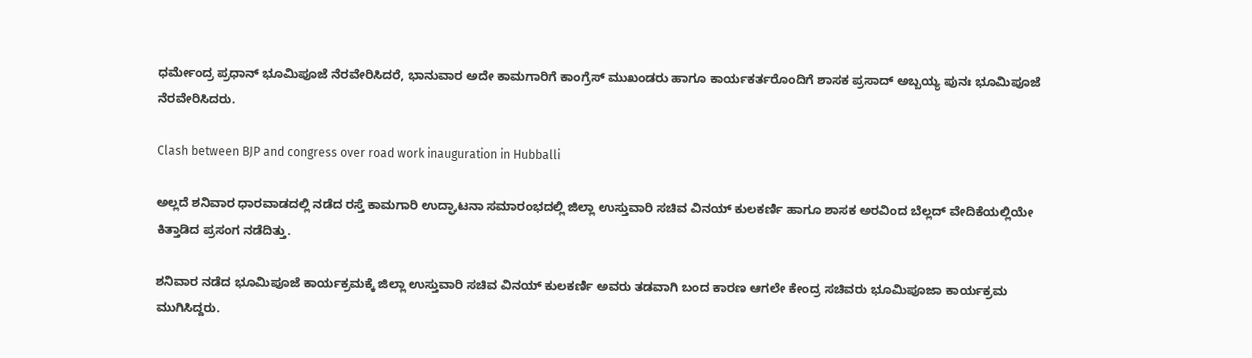ಧರ್ಮೇಂದ್ರ ಪ್ರಧಾನ್ ಭೂಮಿಪೂಜೆ ನೆರವೇರಿಸಿದರೆ, ಭಾನುವಾರ ಅದೇ ಕಾಮಗಾರಿಗೆ ಕಾಂಗ್ರೆಸ್ ಮುಖಂಡರು ಹಾಗೂ ಕಾರ್ಯಕರ್ತರೊಂದಿಗೆ ಶಾಸಕ ಪ್ರಸಾದ್ ಅಬ್ಬಯ್ಯ ಪುನಃ ಭೂಮಿಪೂಜೆ ನೆರವೇರಿಸಿದರು.

Clash between BJP and congress over road work inauguration in Hubballi

ಅಲ್ಲದೆ ಶನಿವಾರ ಧಾರವಾಡದಲ್ಲಿ ನಡೆದ ರಸ್ತೆ ಕಾಮಗಾರಿ ಉದ್ಘಾಟನಾ ಸಮಾರಂಭದಲ್ಲಿ ಜಿಲ್ಲಾ ಉಸ್ತುವಾರಿ ಸಚಿವ ವಿನಯ್ ಕುಲಕರ್ಣಿ ಹಾಗೂ ಶಾಸಕ ಅರವಿಂದ ಬೆಲ್ಲದ್ ವೇದಿಕೆಯಲ್ಲಿಯೇ ಕಿತ್ತಾಡಿದ ಪ್ರಸಂಗ ನಡೆದಿತ್ತು.

ಶನಿವಾರ ನಡೆದ ಭೂಮಿಪೂಜೆ ಕಾರ್ಯಕ್ರಮಕ್ಕೆ ಜಿಲ್ಲಾ ಉಸ್ತುವಾರಿ ಸಚಿವ ವಿನಯ್ ಕುಲಕರ್ಣಿ ಅವರು ತಡವಾಗಿ ಬಂದ ಕಾರಣ ಆಗಲೇ ಕೇಂದ್ರ ಸಚಿವರು ಭೂಮಿಪೂಜಾ ಕಾರ್ಯಕ್ರಮ ಮುಗಿಸಿದ್ದರು.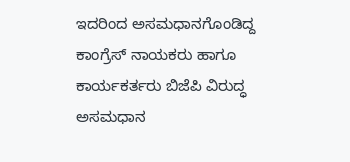ಇದರಿಂದ ಅಸಮಧಾನಗೊಂಡಿದ್ದ ಕಾಂಗ್ರೆಸ್ ನಾಯಕರು ಹಾಗೂ ಕಾರ್ಯಕರ್ತರು ಬಿಜೆಪಿ ವಿರುದ್ಧ ಅಸಮಧಾನ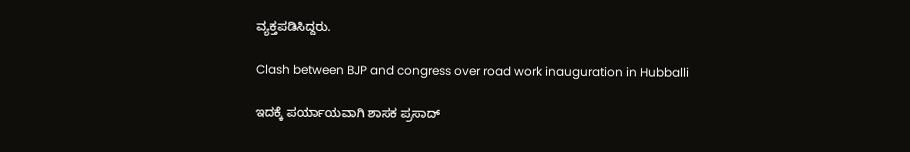ವ್ಯಕ್ತಪಡಿಸಿದ್ದರು.

Clash between BJP and congress over road work inauguration in Hubballi

ಇದಕ್ಕೆ ಪರ್ಯಾಯವಾಗಿ ಶಾಸಕ ಪ್ರಸಾದ್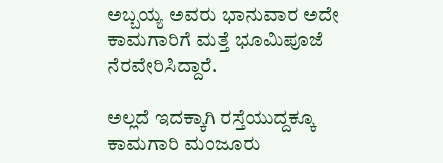ಅಬ್ಬಯ್ಯ ಅವರು ಭಾನುವಾರ ಅದೇ ಕಾಮಗಾರಿಗೆ ಮತ್ತೆ ಭೂಮಿಪೂಜೆ ನೆರವೇರಿಸಿದ್ದಾರೆ.

ಅಲ್ಲದೆ ಇದಕ್ಕಾಗಿ ರಸ್ತೆಯುದ್ದಕ್ಕೂ ಕಾಮಗಾರಿ ಮಂಜೂರು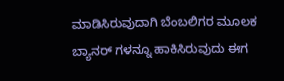ಮಾಡಿಸಿರುವುದಾಗಿ ಬೆಂಬಲಿಗರ ಮೂಲಕ ಬ್ಯಾನರ್‌ ಗಳನ್ನೂ ಹಾಕಿಸಿರುವುದು ಈಗ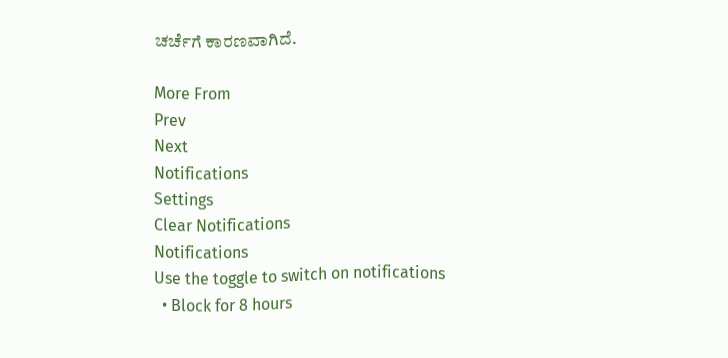ಚರ್ಚೆಗೆ ಕಾರಣವಾಗಿದೆ.

More From
Prev
Next
Notifications
Settings
Clear Notifications
Notifications
Use the toggle to switch on notifications
  • Block for 8 hours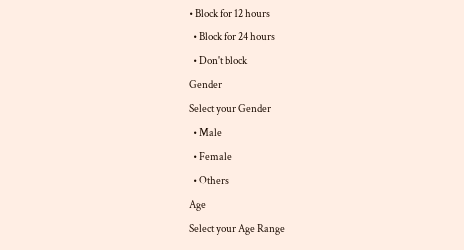• Block for 12 hours
  • Block for 24 hours
  • Don't block
Gender
Select your Gender
  • Male
  • Female
  • Others
Age
Select your Age Range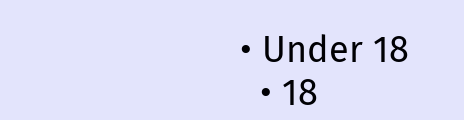• Under 18
  • 18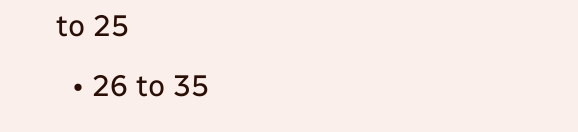to 25
  • 26 to 35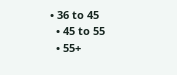• 36 to 45
  • 45 to 55
  • 55+